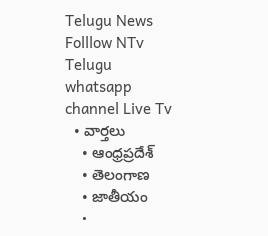Telugu News
Folllow NTv Telugu whatsapp channel Live Tv
  • వార్తలు
    • ఆంధ్రప్రదేశ్
    • తెలంగాణ
    • జాతీయం
    •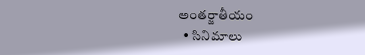అంతర్జాతీయం
  • సినిమాలు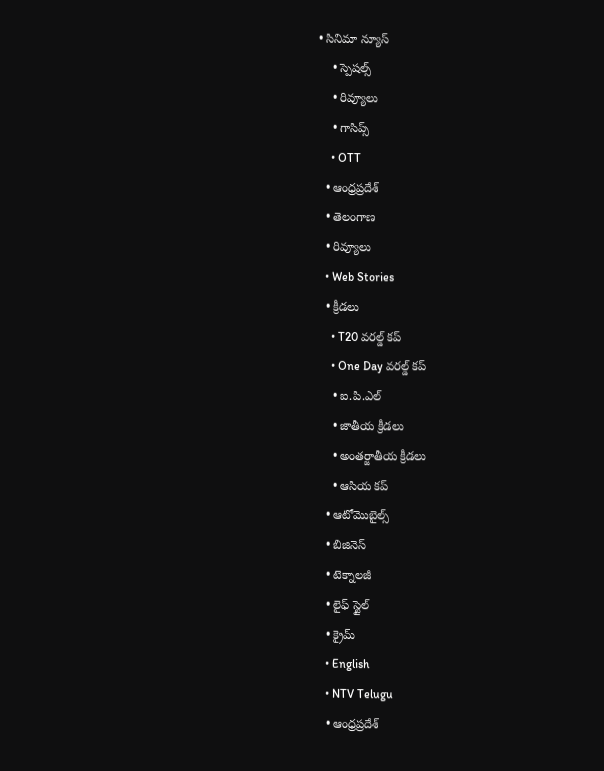• సినిమా న్యూస్
    • స్పెషల్స్
    • రివ్యూలు
    • గాసిప్స్
    • OTT
  • ఆంధ్రప్రదేశ్
  • తెలంగాణ
  • రివ్యూలు
  • Web Stories
  • క్రీడలు
    • T20 వరల్డ్ కప్
    • One Day వరల్డ్ కప్
    • ఐ.పి.ఎల్
    • జాతీయ క్రీడలు
    • అంతర్జాతీయ క్రీడలు
    • ఆసియ కప్
  • ఆటోమొబైల్స్
  • బిజినెస్‌
  • టెక్నాలజీ
  • లైఫ్ స్టైల్
  • క్రైమ్
  • English
  • NTV Telugu
  • ఆంధ్రప్రదేశ్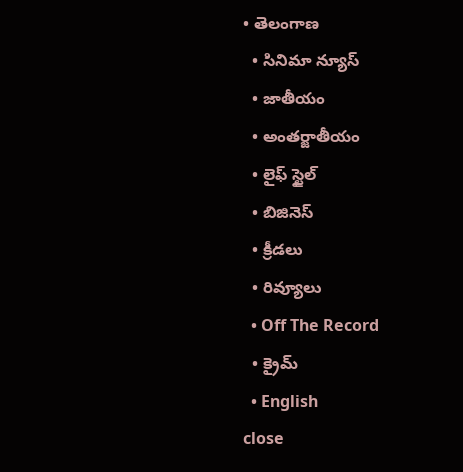• తెలంగాణ
  • సినిమా న్యూస్
  • జాతీయం
  • అంతర్జాతీయం
  • లైఫ్ స్టైల్
  • బిజినెస్‌
  • క్రీడలు
  • రివ్యూలు
  • Off The Record
  • క్రైమ్
  • English
close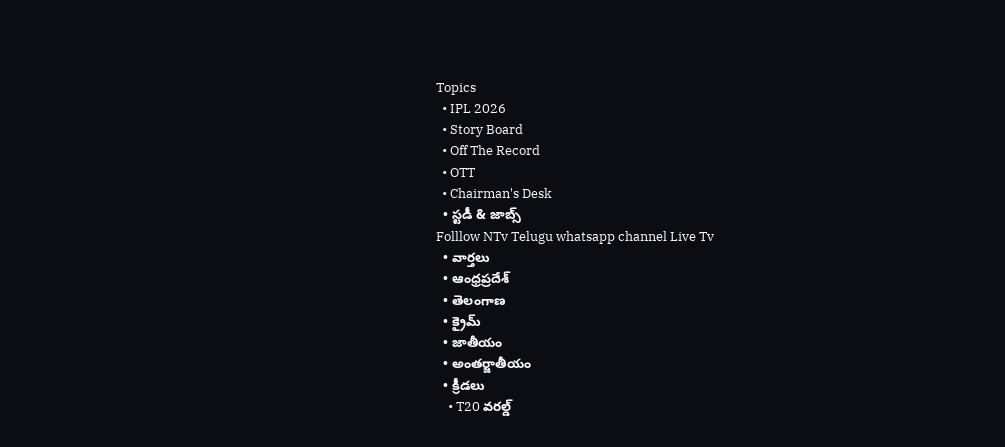Topics
  • IPL 2026
  • Story Board
  • Off The Record
  • OTT
  • Chairman's Desk
  • స్టడీ & జాబ్స్
Folllow NTv Telugu whatsapp channel Live Tv
  • వార్తలు
  • ఆంధ్రప్రదేశ్
  • తెలంగాణ
  • క్రైమ్
  • జాతీయం
  • అంతర్జాతీయం
  • క్రీడలు
    • T20 వరల్డ్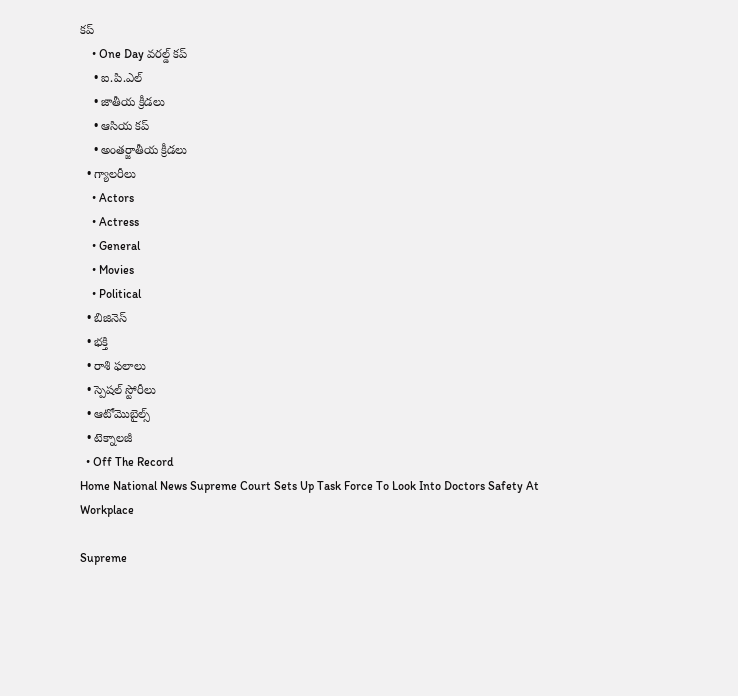కప్
    • One Day వరల్డ్ కప్
    • ఐ.పి.ఎల్
    • జాతీయ క్రీడలు
    • ఆసియ కప్
    • అంతర్జాతీయ క్రీడలు
  • గ్యాలరీలు
    • Actors
    • Actress
    • General
    • Movies
    • Political
  • బిజినెస్‌
  • భక్తి
  • రాశి ఫలాలు
  • స్పెషల్‌ స్టోరీలు
  • ఆటోమొబైల్స్
  • టెక్నాలజీ
  • Off The Record
Home National News Supreme Court Sets Up Task Force To Look Into Doctors Safety At Workplace

Supreme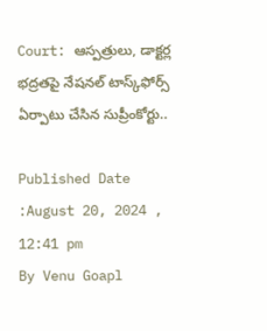Court: ఆస్పత్రులు, డాక్టర్ల భద్రతపై నేషనల్ టాస్క్‌ఫోర్స్ ఏర్పాటు చేసిన సుప్రీంకోర్టు..

Published Date :August 20, 2024 , 12:41 pm
By Venu Goapl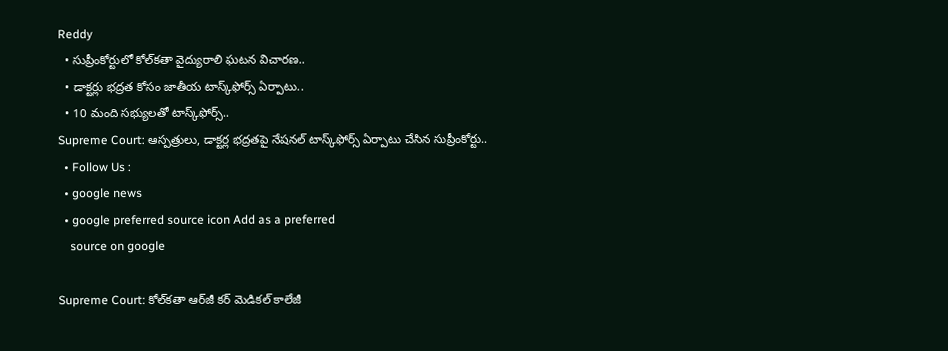Reddy
  • సుప్రీంకోర్టులో కోల్‌కతా వైద్యురాలి ఘటన విచారణ..
  • డాక్టర్లు భద్రత కోసం జాతీయ టాస్క్‌ఫోర్స్ ఏర్పాటు..
  • 10 మంది సభ్యులతో టాస్క్‌ఫోర్స్..
Supreme Court: ఆస్పత్రులు, డాక్టర్ల భద్రతపై నేషనల్ టాస్క్‌ఫోర్స్ ఏర్పాటు చేసిన సుప్రీంకోర్టు..
  • Follow Us :
  • google news
  • google preferred source icon Add as a preferred
    source on google

Supreme Court: కోల్‌కతా ఆర్‌జీ కర్ మెడికల్ కాలేజీ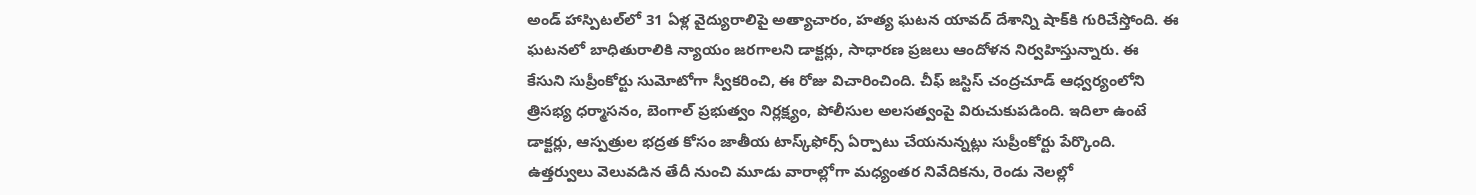అండ్ హాస్పిటల్‌లో 31 ఏళ్ల వైద్యురాలిపై అత్యాచారం, హత్య ఘటన యావద్ దేశాన్ని షాక్‌కి గురిచేస్తోంది. ఈ ఘటనలో బాధితురాలికి న్యాయం జరగాలని డాక్టర్లు, సాధారణ ప్రజలు ఆందోళన నిర్వహిస్తున్నారు. ఈ కేసుని సుప్రీంకోర్టు సుమోటోగా స్వీకరించి, ఈ రోజు విచారించింది. చీఫ్ జస్టిస్ చంద్రచూడ్ ఆధ్వర్యంలోని త్రిసభ్య ధర్మాసనం, బెంగాల్ ప్రభుత్వం నిర్లక్ష్యం, పోలీసుల అలసత్వంపై విరుచుకుపడింది. ఇదిలా ఉంటే డాక్టర్లు, ఆస్పత్రుల భద్రత కోసం జాతీయ టాస్క్‌ఫోర్స్ ఏర్పాటు చేయనున్నట్లు సుప్రీంకోర్టు పేర్కొంది. ఉత్తర్వులు వెలువడిన తేదీ నుంచి మూడు వారాల్లోగా మధ్యంతర నివేదికను, రెండు నెలల్లో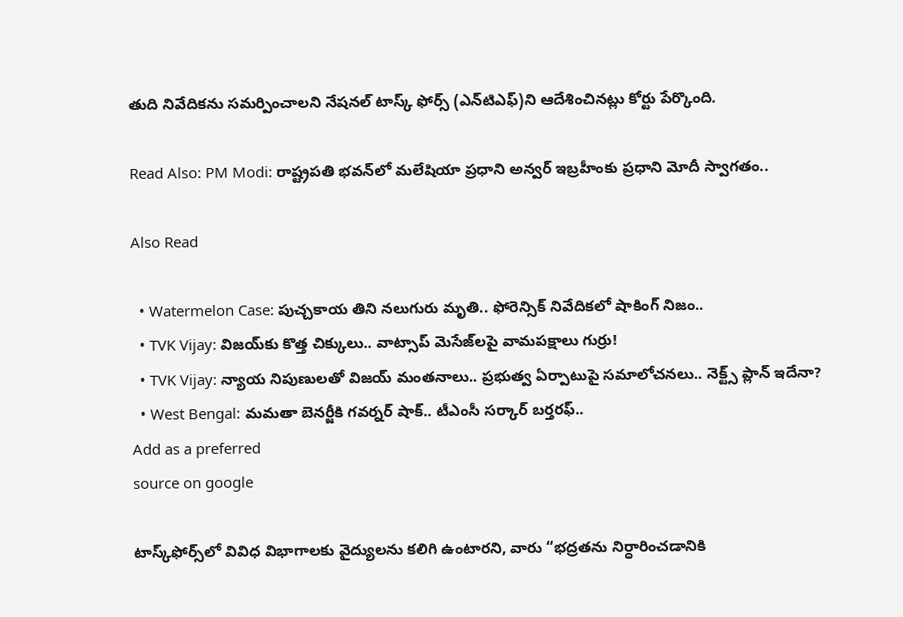తుది నివేదికను సమర్పించాలని నేషనల్ టాస్క్ ఫోర్స్ (ఎన్‌టిఎఫ్)ని ఆదేశించినట్లు కోర్టు పేర్కొంది.

Read Also: PM Modi: రాష్ట్రపతి భవన్‌లో మలేషియా ప్రధాని అన్వర్ ఇబ్రహీంకు ప్రధాని మోదీ స్వాగతం..

Also Read

  • Watermelon Case: పుచ్చకాయ తిని నలుగురు మృతి.. ఫోరెన్సిక్ నివేదికలో షాకింగ్ నిజం..
  • TVK Vijay: విజయ్‌కు కొత్త చిక్కులు.. వాట్సాప్ మెసేజ్‌లపై వామపక్షాలు గుర్రు!
  • TVK Vijay: న్యాయ నిపుణులతో విజయ్ మంతనాలు.. ప్రభుత్వ ఏర్పాటుపై సమాలోచనలు.. నెక్ట్స్ ప్లాన్ ఇదేనా?
  • West Bengal: మమతా బెనర్జీకి గవర్నర్ షాక్.. టీఎంసీ సర్కార్ బర్తరఫ్..
Add as a preferred
source on google

టాస్క్‌ఫోర్స్‌లో వివిధ విభాగాలకు వైద్యులను కలిగి ఉంటారని, వారు “భద్రతను నిర్ధారించడానికి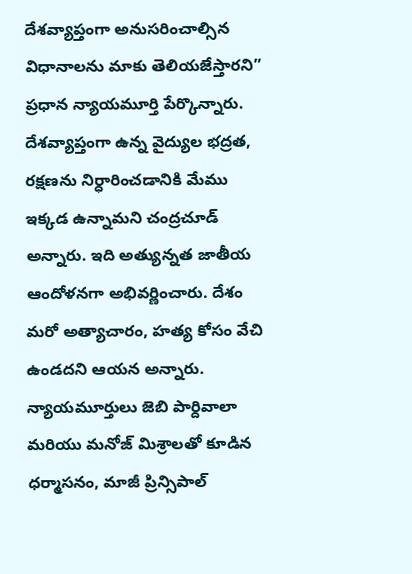దేశవ్యాప్తంగా అనుసరించాల్సిన విధానాలను మాకు తెలియజేస్తారని” ప్రధాన న్యాయమూర్తి పేర్కొన్నారు. దేశవ్యాప్తంగా ఉన్న వైద్యుల భద్రత, రక్షణను నిర్ధారించడానికి మేము ఇక్కడ ఉన్నామని చంద్రచూడ్ అన్నారు. ఇది అత్యున్నత జాతీయ ఆందోళనగా అభివర్ణించారు. దేశం మరో అత్యాచారం, హత్య కోసం వేచి ఉండదని ఆయన అన్నారు. న్యాయమూర్తులు జెబి పార్దివాలా మరియు మనోజ్ మిశ్రాలతో కూడిన ధర్మాసనం, మాజీ ప్రిన్సిపాల్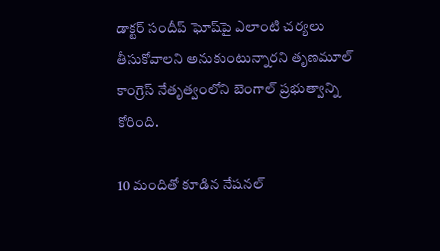డాక్టర్ సందీప్ ఘోష్‌పై ఎలాంటి చర్యలు తీసుకోవాలని అనుకుంటున్నారని తృణమూల్ కాంగ్రెస్ నేతృత్వంలోని బెంగాల్ ప్రభుత్వాన్ని కోరింది.

10 మందితో కూడిన నేషనల్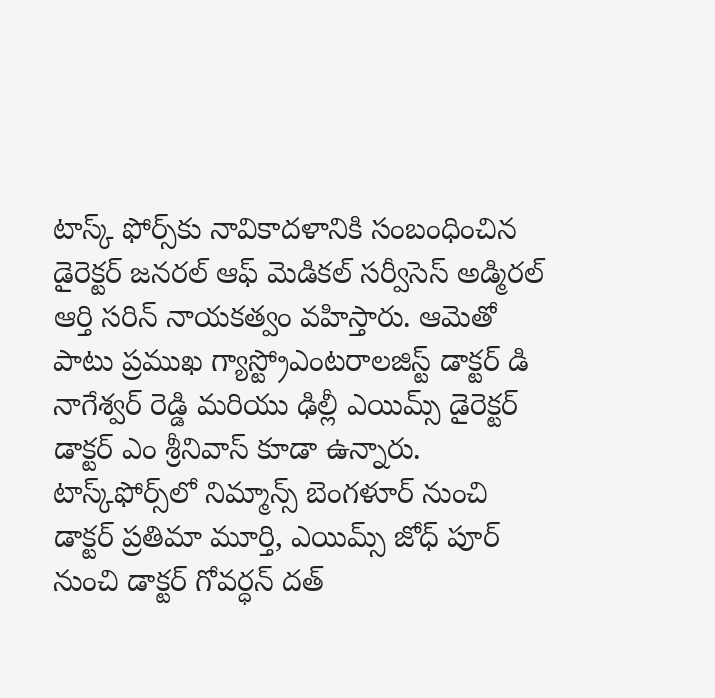టాస్క్ ఫోర్స్‌కు నావికాదళానికి సంబంధించిన డైరెక్టర్ జనరల్ ఆఫ్ మెడికల్ సర్వీసెస్ అడ్మిరల్ ఆర్తి సరిన్ నాయకత్వం వహిస్తారు. ఆమెతో పాటు ప్రముఖ గ్యాస్ట్రోఎంటరాలజిస్ట్ డాక్టర్ డి నాగేశ్వర్ రెడ్డి మరియు ఢిల్లీ ఎయిమ్స్ డైరెక్టర్ డాక్టర్ ఎం శ్రీనివాస్ కూడా ఉన్నారు. టాస్క్‌ఫోర్స్‌లో నిమ్మాన్స్ బెంగళూర్ నుంచి డాక్టర్ ప్రతిమా మూర్తి, ఎయిమ్స్ జోధ్ పూర్ నుంచి డాక్టర్ గోవర్ధన్ దత్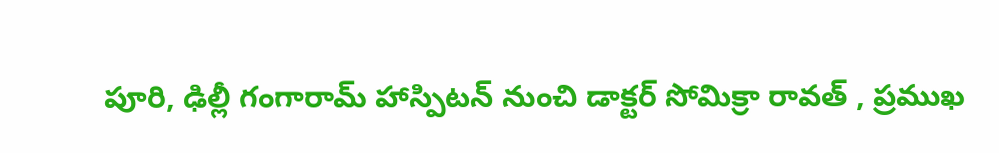పూరి, ఢిల్లీ గంగారామ్ హాస్పిటన్ నుంచి డాక్టర్ సోమిక్రా రావత్ , ప్రముఖ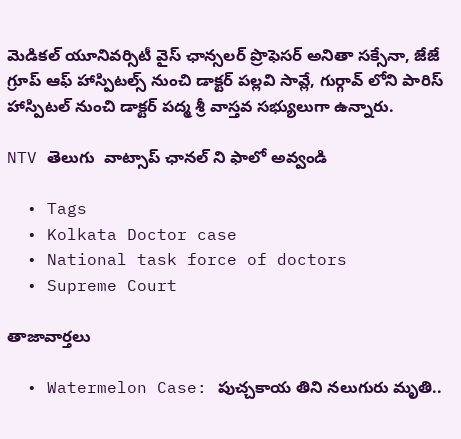మెడికల్ యూనివర్సిటీ వైస్ ఛాన్సలర్ ప్రొఫెసర్ అనితా సక్సేనా, జేజే గ్రూప్ ఆఫ్ హాస్పిటల్స్ నుంచి డాక్టర్ పల్లవి సావ్లే, గుర్గావ్ లోని పారిస్ హాస్పిటల్ నుంచి డాక్టర్ పద్మ శ్రీ వాస్తవ సభ్యులుగా ఉన్నారు.

NTV తెలుగు  వాట్సాప్ ఛానల్ ని ఫాలో అవ్వండి

  • Tags
  • Kolkata Doctor case
  • National task force of doctors
  • Supreme Court

తాజావార్తలు

  • Watermelon Case: పుచ్చకాయ తిని నలుగురు మృతి..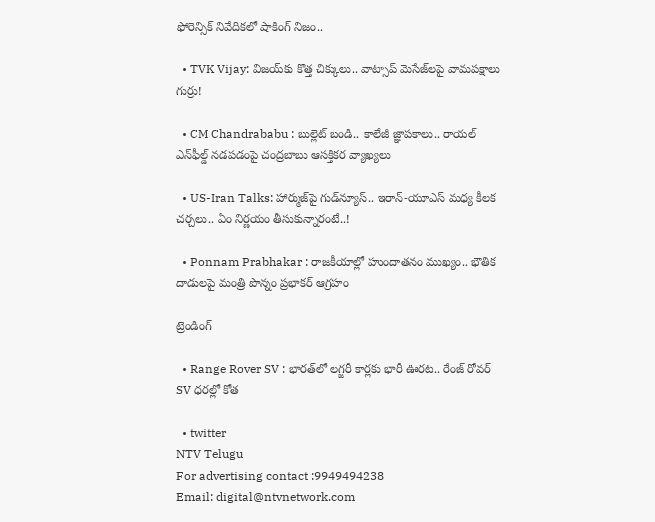ఫోరెన్సిక్ నివేదికలో షాకింగ్ నిజం..

  • TVK Vijay: విజయ్‌కు కొత్త చిక్కులు.. వాట్సాప్ మెసేజ్‌లపై వామపక్షాలు గుర్రు!

  • CM Chandrababu : బుల్లెట్ బండి.. కాలేజీ జ్ఞాపకాలు.. రాయల్ ఎన్‌ఫీల్డ్ నడపడంపై చంద్రబాబు ఆసక్తికర వ్యాఖ్యలు

  • US-Iran Talks: హార్ముజ్‌పై గుడ్‌న్యూస్.. ఇరాన్-యూఎస్ మధ్య కీలక చర్చలు.. ఏం నిర్ణయం తీసుకున్నారంటే..!

  • Ponnam Prabhakar : రాజకీయాల్లో హుందాతనం ముఖ్యం.. భౌతిక దాడులపై మంత్రి పొన్నం ప్రభాకర్ ఆగ్రహం

ట్రెండింగ్‌

  • Range Rover SV : భారత్‌లో లగ్జరీ కార్లకు భారీ ఊరట.. రేంజ్ రోవర్ SV ధరల్లో కోత

  • twitter
NTV Telugu
For advertising contact :9949494238
Email: digital@ntvnetwork.com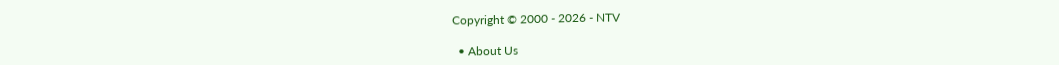Copyright © 2000 - 2026 - NTV

  • About Us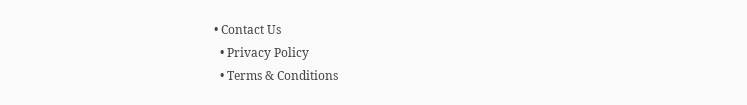• Contact Us
  • Privacy Policy
  • Terms & Conditions